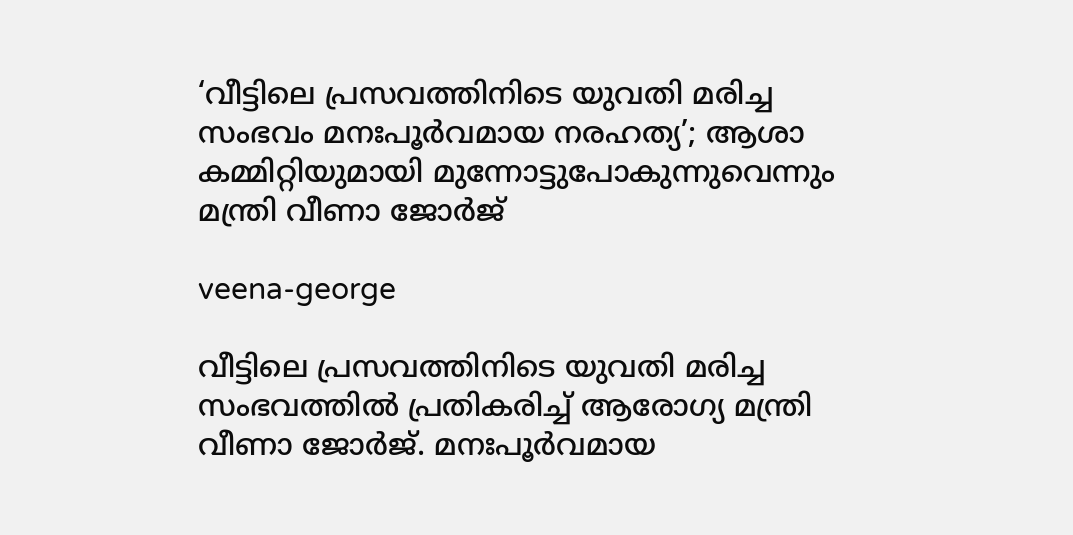‘വീട്ടിലെ പ്രസവത്തിനിടെ യുവതി മരിച്ച സംഭവം മനഃപൂര്‍വമായ നരഹത്യ’; ആശാ കമ്മിറ്റിയുമായി മുന്നോട്ടുപോകുന്നുവെന്നും മന്ത്രി വീണാ ജോർജ്

veena-george

വീട്ടിലെ പ്രസവത്തിനിടെ യുവതി മരിച്ച സംഭവത്തിൽ പ്രതികരിച്ച് ആരോഗ്യ മന്ത്രി വീണാ ജോർജ്. മനഃപൂര്‍വമായ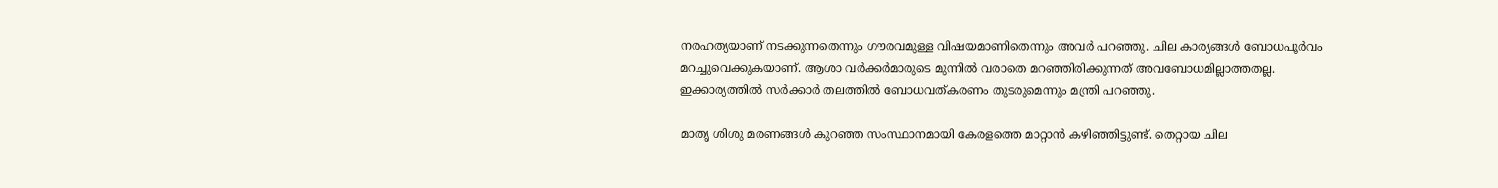നരഹത്യയാണ് നടക്കുന്നതെന്നും ഗൗരവമുള്ള വിഷയമാണിതെന്നും അവർ പറഞ്ഞു. ചില കാര്യങ്ങള്‍ ബോധപൂര്‍വം മറച്ചുവെക്കുകയാണ്. ആശാ വര്‍ക്കര്‍മാരുടെ മുന്നില്‍ വരാതെ മറഞ്ഞിരിക്കുന്നത് അവബോധമില്ലാത്തതല്ല. ഇക്കാര്യത്തിൽ സര്‍ക്കാര്‍ തലത്തില്‍ ബോധവത്കരണം തുടരുമെന്നും മന്ത്രി പറഞ്ഞു.

മാതൃ ശിശു മരണങ്ങള്‍ കുറഞ്ഞ സംസ്ഥാനമായി കേരളത്തെ മാറ്റാന്‍ കഴിഞ്ഞിട്ടുണ്ട്. തെറ്റായ ചില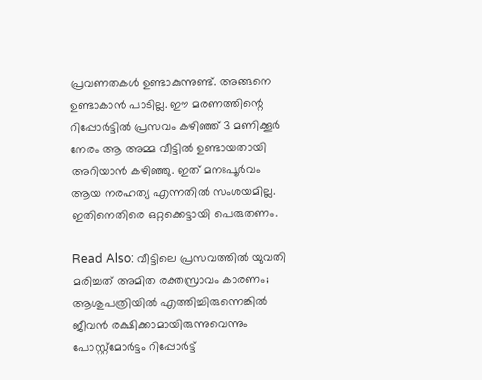പ്രവണതകള്‍ ഉണ്ടാകുന്നുണ്ട്. അങ്ങനെ ഉണ്ടാകാന്‍ പാടില്ല. ഈ മരണത്തിന്റെ റിപ്പോര്‍ട്ടില്‍ പ്രസവം കഴിഞ്ഞ് 3 മണിക്കൂര്‍ നേരം ആ അമ്മ വീട്ടില്‍ ഉണ്ടായതായി അറിയാന്‍ കഴിഞ്ഞു. ഇത് മനഃപൂര്‍വം ആയ നരഹത്യ എന്നതില്‍ സംശയമില്ല. ഇതിനെതിരെ ഒറ്റക്കെട്ടായി പെരുതണം.

Read Also: വീട്ടിലെ പ്രസവത്തില്‍ യുവതി മരിച്ചത് അമിത രക്തസ്രാവം കാരണം; ആശുപത്രിയില്‍ എത്തിച്ചിരുന്നെങ്കില്‍ ജീവന്‍ രക്ഷിക്കാമായിരുന്നുവെന്നും പോസ്റ്റ്‌മോര്‍ട്ടം റിപ്പോര്‍ട്ട്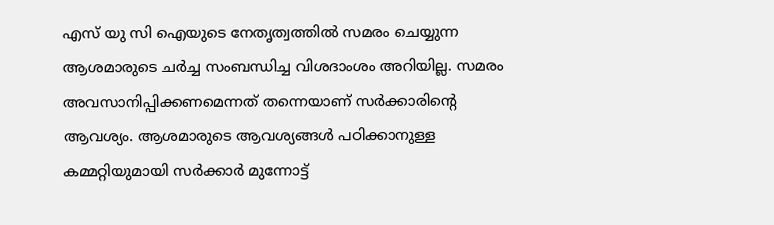എസ് യു സി ഐയുടെ നേതൃത്വത്തിൽ സമരം ചെയ്യുന്ന ആശമാരുടെ ചര്‍ച്ച സംബന്ധിച്ച വിശദാംശം അറിയില്ല. സമരം അവസാനിപ്പിക്കണമെന്നത് തന്നെയാണ് സര്‍ക്കാരിന്റെ ആവശ്യം. ആശമാരുടെ ആവശ്യങ്ങള്‍ പഠിക്കാനുള്ള കമ്മറ്റിയുമായി സർക്കാർ മുന്നോട്ട്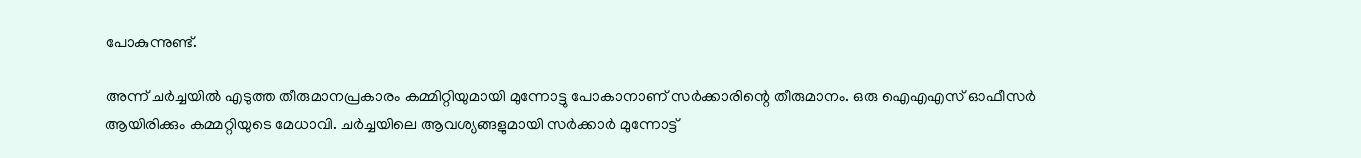പോകുന്നുണ്ട്.

അന്ന് ചര്‍ച്ചയില്‍ എടുത്ത തീരുമാനപ്രകാരം കമ്മിറ്റിയുമായി മുന്നോട്ടു പോകാനാണ് സര്‍ക്കാരിന്റെ തീരുമാനം. ഒരു ഐഎഎസ് ഓഫീസര്‍ ആയിരിക്കും കമ്മറ്റിയുടെ മേധാവി. ചര്‍ച്ചയിലെ ആവശ്യങ്ങളുമായി സര്‍ക്കാര്‍ മുന്നോട്ട്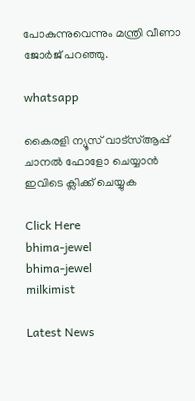പോകുന്നുവെന്നും മന്ത്രി വീണാ ജോർജ് പറഞ്ഞു.

whatsapp

കൈരളി ന്യൂസ് വാട്‌സ്ആപ്പ് ചാനല്‍ ഫോളോ ചെയ്യാന്‍ ഇവിടെ ക്ലിക്ക് ചെയ്യുക

Click Here
bhima-jewel
bhima-jewel
milkimist

Latest News